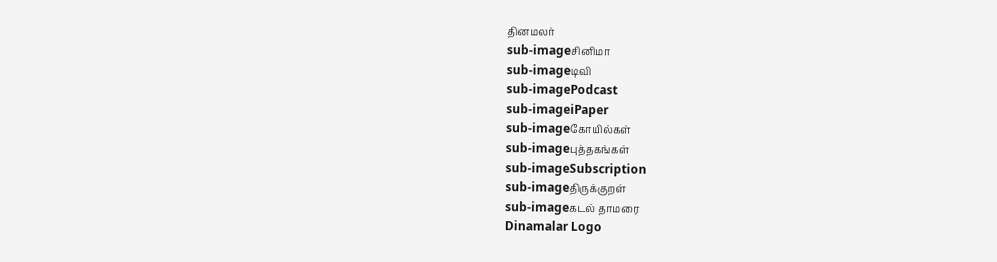தினமலர்
sub-imageசினிமா
sub-imageடிவி
sub-imagePodcast
sub-imageiPaper
sub-imageகோயில்கள்
sub-imageபுத்தகங்கள்
sub-imageSubscription
sub-imageதிருக்குறள்
sub-imageகடல் தாமரை
Dinamalar Logo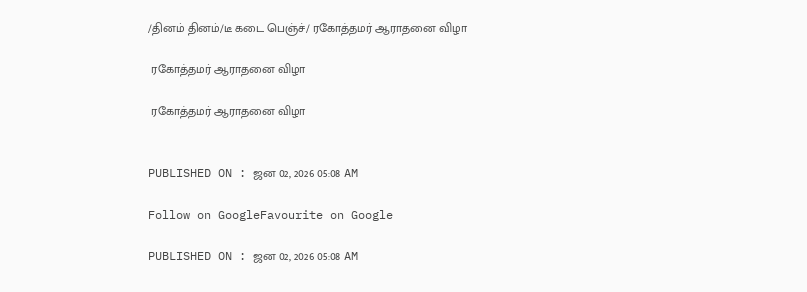/தினம் தினம்/டீ கடை பெஞ்ச்/ ரகோத்தமர் ஆராதனை விழா

 ரகோத்தமர் ஆராதனை விழா

 ரகோத்தமர் ஆராதனை விழா


PUBLISHED ON : ஜன 02, 2026 05:08 AM

Follow on GoogleFavourite on Google

PUBLISHED ON : ஜன 02, 2026 05:08 AM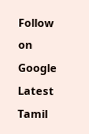Follow on Google
Latest Tamil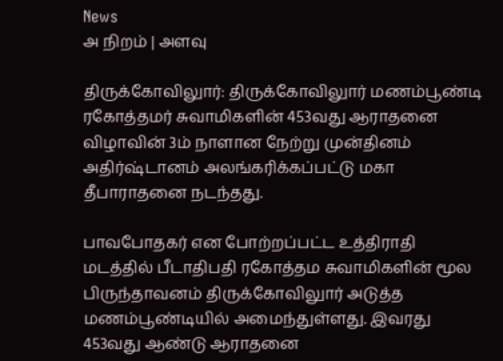News
அ நிறம் | அளவு

திருக்கோவிலுார்: திருக்கோவிலுார் மணம்பூண்டி ரகோத்தமர் சுவாமிகளின் 453வது ஆராதனை விழாவின் 3ம் நாளான நேற்று முன்தினம் அதிர்ஷ்டானம் அலங்கரிக்கப்பட்டு மகா தீபாராதனை நடந்தது.

பாவபோதகர் என போற்றப்பட்ட உத்திராதி மடத்தில் பீடாதிபதி ரகோத்தம சுவாமிகளின் மூல பிருந்தாவனம் திருக்கோவிலுார் அடுத்த மணம்பூண்டியில் அமைந்துள்ளது. இவரது 453வது ஆண்டு ஆராதனை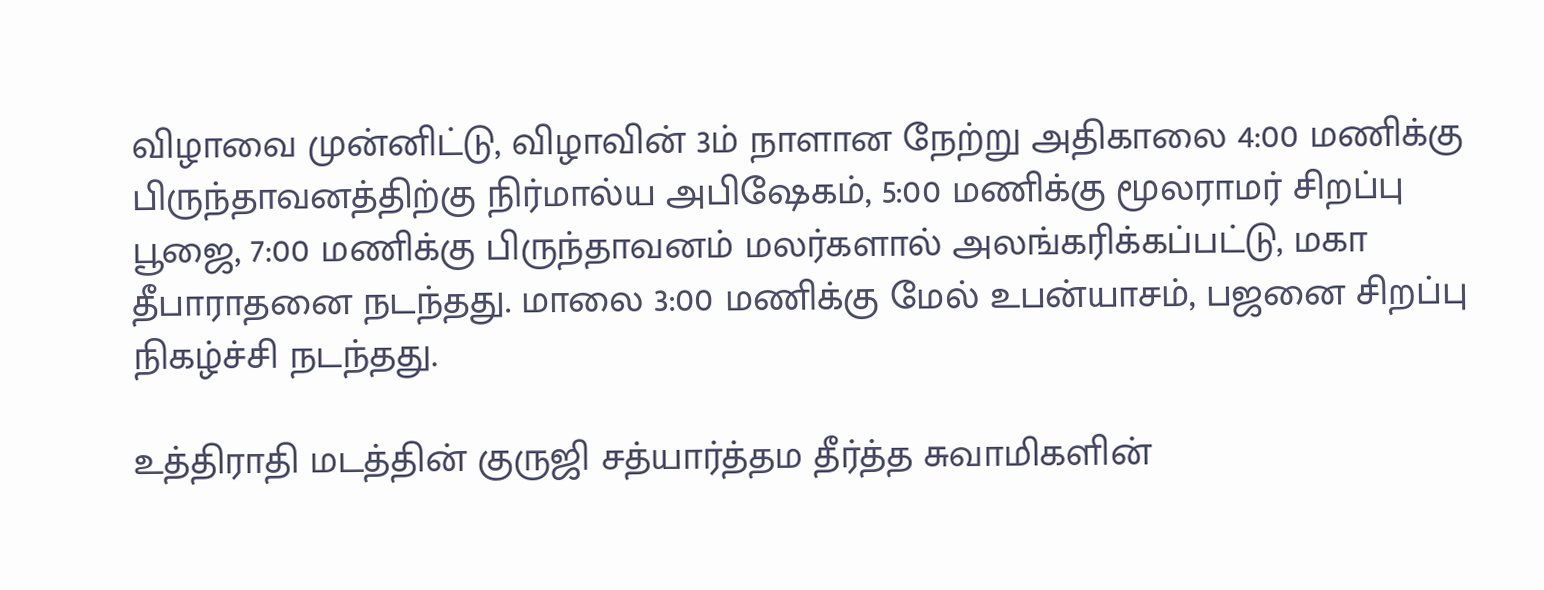விழாவை முன்னிட்டு, விழாவின் 3ம் நாளான நேற்று அதிகாலை 4:00 மணிக்கு பிருந்தாவனத்திற்கு நிர்மால்ய அபிஷேகம், 5:00 மணிக்கு மூலராமர் சிறப்பு பூஜை, 7:00 மணிக்கு பிருந்தாவனம் மலர்களால் அலங்கரிக்கப்பட்டு, மகா தீபாராதனை நடந்தது. மாலை 3:00 மணிக்கு மேல் உபன்யாசம், பஜனை சிறப்பு நிகழ்ச்சி நடந்தது.

உத்திராதி மடத்தின் குருஜி சத்யார்த்தம தீர்த்த சுவாமிகளின்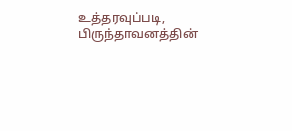உத்தரவுப்படி, பிருந்தாவனத்தின்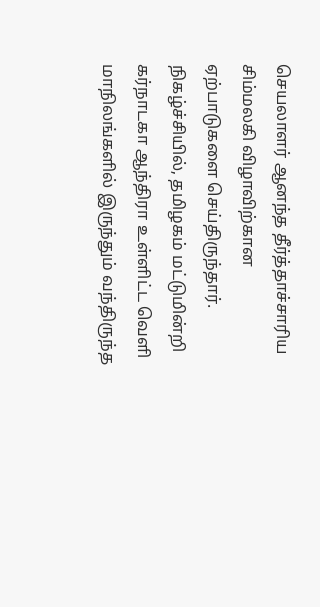செயலாளர் ஆனந்த தீர்த்தாச்சாரிய சிம்மலகி விழாவிற்கான ஏற்பாடுகளை செய்திருந்தார். நிகழ்ச்சியில், தமிழகம் மட்டுமின்றி கர்நாடகா ஆந்திரா உள்ளிட்ட வெளி மாநிலங்களில் இருந்தும் வந்திருந்த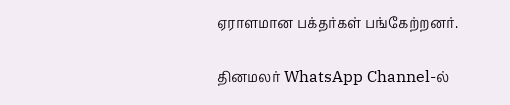ஏராளமான பக்தர்கள் பங்கேற்றனர்.

தினமலர் WhatsApp Channel-ல்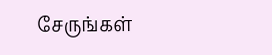சேருங்கள்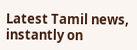Latest Tamil news, instantly on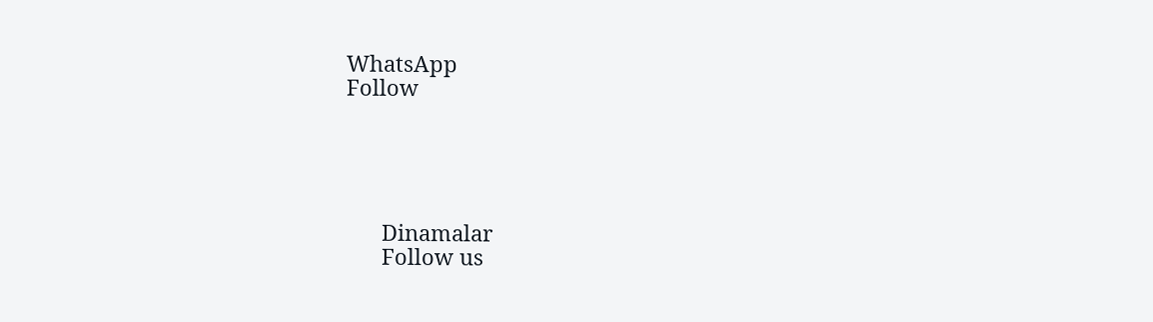WhatsApp
Follow





      Dinamalar
      Follow us